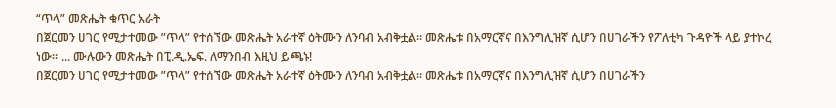“ጥላ” መጽሔት ቁጥር አራት
በጀርመን ሀገር የሚታተመው ”ጥላ” የተሰኘው መጽሔት አራተኛ ዕትሙን ለንባብ አብቅቷል። መጽሔቱ በአማርኛና በእንግሊዝኛ ሲሆን በሀገራችን የፖለቲካ ጉዳዮች ላይ ያተኮረ ነው። ... ሙሉውን መጽሔት በፒ.ዲ.ኤፍ. ለማንበብ እዚህ ይጫኑ!
በጀርመን ሀገር የሚታተመው ”ጥላ” የተሰኘው መጽሔት አራተኛ ዕትሙን ለንባብ አብቅቷል። መጽሔቱ በአማርኛና በእንግሊዝኛ ሲሆን በሀገራችን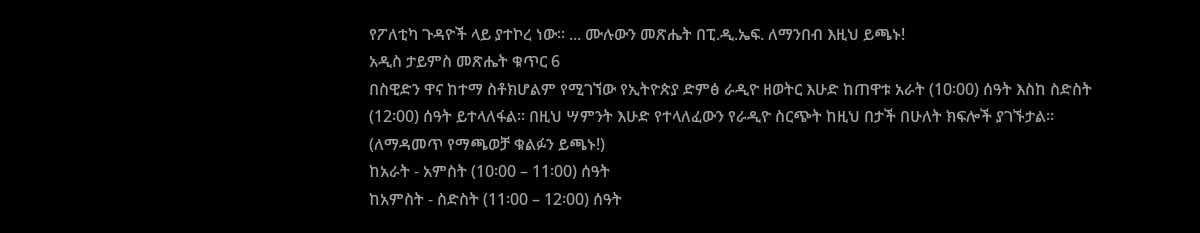የፖለቲካ ጉዳዮች ላይ ያተኮረ ነው። ... ሙሉውን መጽሔት በፒ.ዲ.ኤፍ. ለማንበብ እዚህ ይጫኑ!
አዲስ ታይምስ መጽሔት ቁጥር 6
በስዊድን ዋና ከተማ ስቶክሆልም የሚገኘው የኢትዮጵያ ድምፅ ራዲዮ ዘወትር እሁድ ከጠዋቱ አራት (10፡00) ሰዓት እስከ ስድስት (12፡00) ሰዓት ይተላለፋል። በዚህ ሣምንት እሁድ የተላለፈውን የራዲዮ ስርጭት ከዚህ በታች በሁለት ክፍሎች ያገኙታል። (ለማዳመጥ የማጫወቻ ቁልፉን ይጫኑ!)
ከአራት - አምስት (10፡00 – 11፡00) ሰዓት
ከአምስት - ስድስት (11፡00 – 12፡00) ሰዓት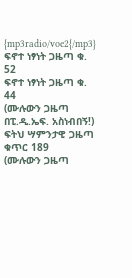{mp3radio/voe2{/mp3}
ፍኖተ ነፃነት ጋዜጣ ቁ. 52
ፍኖተ ነፃነት ጋዜጣ ቁ. 44
(ሙሉውን ጋዜጣ በፒ.ዲ.ኤፍ. አስነብበኝ!)
ፍትህ ሣምንታዊ ጋዜጣ ቁጥር 189
(ሙሉውን ጋዜጣ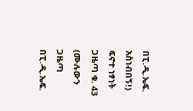በፒ.ዲ.ኤፍ. አስነብበኝ!)
ፍኖተ ነፃነት ጋዜጣ ቁ. 43
(ሙሉውን ጋዜጣ በፒ.ዲ.ኤፍ.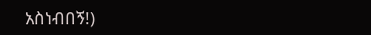አስነብበኝ!)